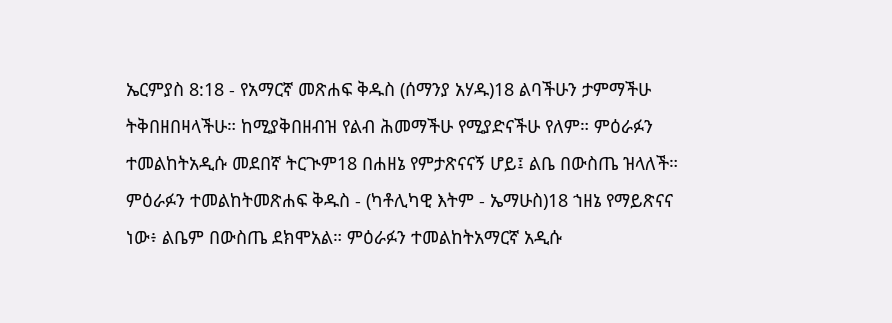ኤርምያስ 8:18 - የአማርኛ መጽሐፍ ቅዱስ (ሰማንያ አሃዱ)18 ልባችሁን ታምማችሁ ትቅበዘበዛላችሁ። ከሚያቅበዘብዝ የልብ ሕመማችሁ የሚያድናችሁ የለም። ምዕራፉን ተመልከትአዲሱ መደበኛ ትርጒም18 በሐዘኔ የምታጽናናኝ ሆይ፤ ልቤ በውስጤ ዝላለች። ምዕራፉን ተመልከትመጽሐፍ ቅዱስ - (ካቶሊካዊ እትም - ኤማሁስ)18 ኀዘኔ የማይጽናና ነው፥ ልቤም በውስጤ ደክሞአል። ምዕራፉን ተመልከትአማርኛ አዲሱ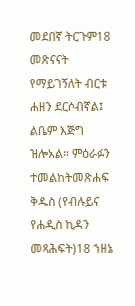መደበኛ ትርጉም18 መጽናናት የማይገኝለት ብርቱ ሐዘን ደርሶብኛል፤ ልቤም እጅግ ዝሎአል። ምዕራፉን ተመልከትመጽሐፍ ቅዱስ (የብሉይና የሐዲስ ኪዳን መጻሕፍት)18 ኀዘኔ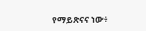የማይጽናና ነው፥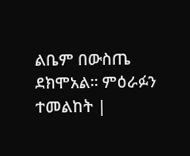ልቤም በውስጤ ደክሞአል። ምዕራፉን ተመልከት |